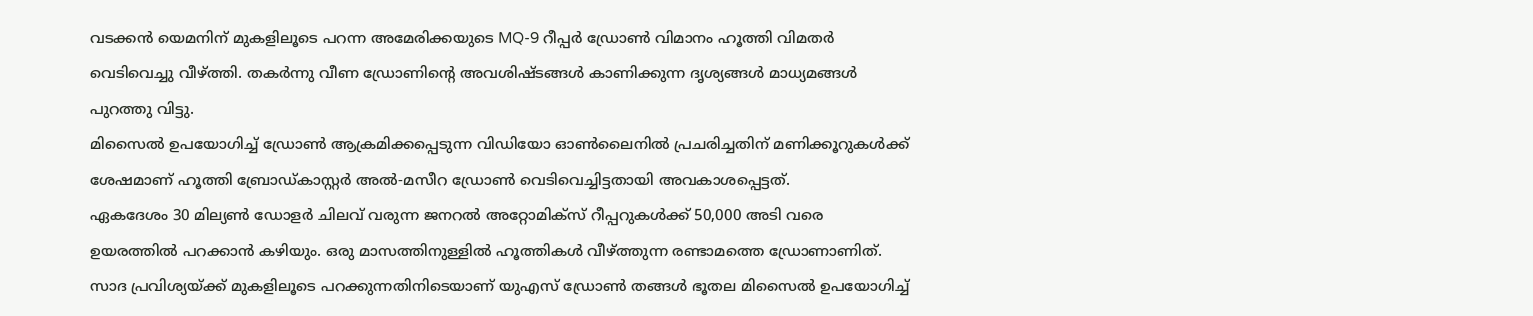വടക്കൻ യെമനിന് മുകളിലൂടെ പറന്ന അമേരിക്കയുടെ MQ-9 റീപ്പർ ഡ്രോൺ വിമാനം ഹൂത്തി വിമതർ വെടിവെച്ചു വീഴ്ത്തി. തകർന്നു വീണ ഡ്രോണിൻ്റെ അവശിഷ്ടങ്ങൾ കാണിക്കുന്ന ദൃശ്യങ്ങൾ മാധ്യമങ്ങൾ പുറത്തു വിട്ടു.
മിസൈൽ ഉപയോഗിച്ച് ഡ്രോൺ ആക്രമിക്കപ്പെടുന്ന വിഡിയോ ഓൺലൈനിൽ പ്രചരിച്ചതിന് മണിക്കൂറുകൾക്ക് ശേഷമാണ് ഹൂത്തി ബ്രോഡ്കാസ്റ്റർ അൽ-മസീറ ഡ്രോൺ വെടിവെച്ചിട്ടതായി അവകാശപ്പെട്ടത്.
ഏകദേശം 30 മില്യൺ ഡോളർ ചിലവ് വരുന്ന ജനറൽ അറ്റോമിക്സ് റീപ്പറുകൾക്ക് 50,000 അടി വരെ ഉയരത്തിൽ പറക്കാൻ കഴിയും. ഒരു മാസത്തിനുള്ളിൽ ഹൂത്തികൾ വീഴ്ത്തുന്ന രണ്ടാമത്തെ ഡ്രോണാണിത്.
സാദ പ്രവിശ്യയ്ക്ക് മുകളിലൂടെ പറക്കുന്നതിനിടെയാണ് യുഎസ് ഡ്രോൺ തങ്ങൾ ഭൂതല മിസൈൽ ഉപയോഗിച്ച്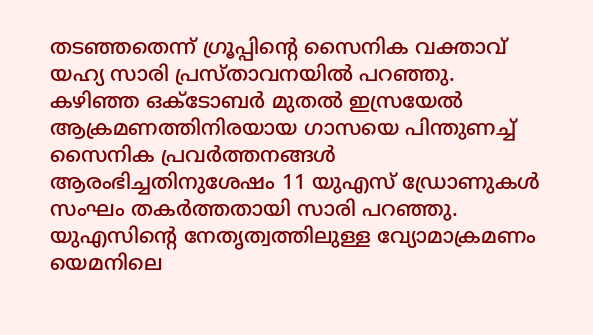തടഞ്ഞതെന്ന് ഗ്രൂപ്പിൻ്റെ സൈനിക വക്താവ് യഹ്യ സാരി പ്രസ്താവനയിൽ പറഞ്ഞു.
കഴിഞ്ഞ ഒക്ടോബർ മുതൽ ഇസ്രയേൽ ആക്രമണത്തിനിരയായ ഗാസയെ പിന്തുണച്ച് സൈനിക പ്രവർത്തനങ്ങൾ ആരംഭിച്ചതിനുശേഷം 11 യുഎസ് ഡ്രോണുകൾ സംഘം തകർത്തതായി സാരി പറഞ്ഞു.
യുഎസിൻ്റെ നേതൃത്വത്തിലുള്ള വ്യോമാക്രമണം യെമനിലെ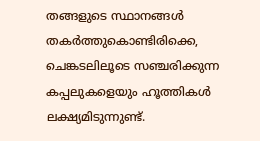തങ്ങളുടെ സ്ഥാനങ്ങൾ തകർത്തുകൊണ്ടിരിക്കെ, ചെങ്കടലിലൂടെ സഞ്ചരിക്കുന്ന കപ്പലുകളെയും ഹൂത്തികൾ ലക്ഷ്യമിടുന്നുണ്ട്.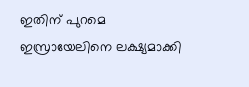ഇതിന് പുറമെ ഇസ്രായേലിനെ ലക്ഷ്യമാക്കി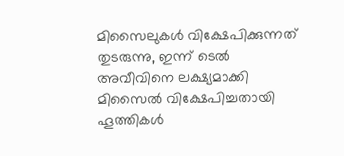മിസൈലുകൾ വിക്ഷേപിക്കുന്നത് തുടരുന്നു, ഇന്ന് ടെൽ അവീവിനെ ലക്ഷ്യമാക്കി മിസൈൽ വിക്ഷേപിച്ചതായി ഹൂത്തികൾ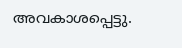അവകാശപ്പെട്ടു.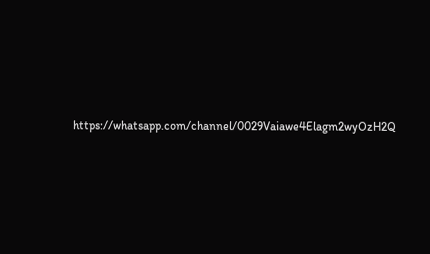https://whatsapp.com/channel/0029Vaiawe4Elagm2wyOzH2Q